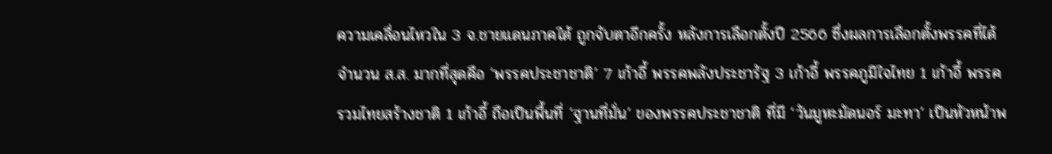ความเคลื่อนไหวใน 3 จ.ชายแดนภาคใต้ ถูกจับตาอีกครั้ง หลังการเลือกตั้งปี 2566 ซึ่งผลการเลือกตั้งพรรคที่ได้จำนวน ส.ส. มากที่สุดคือ ‘พรรคประชาชาติ’ 7 เก้าอี้ พรรคพลังประชารัฐ 3 เก้าอี้ พรรคภูมิใจไทย 1 เก้าอี้ พรรครวมไทยสร้างชาติ 1 เก้าอี้ ถือเป็นพื้นที่ ‘ฐานที่มั่น’ ของพรรคประชาชาติ ที่มี ‘วันมูหะมัดนอร์ มะทา’ เป็นหัวหน้าพ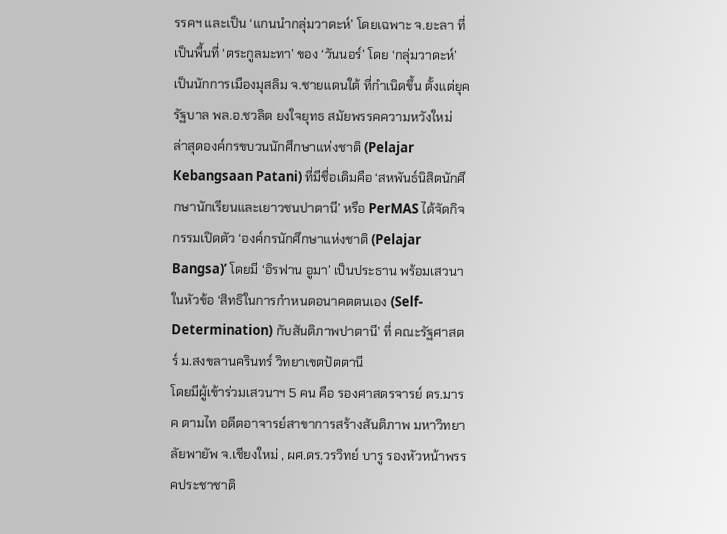รรคฯ และเป็น ‘แกนนำกลุ่มวาดะห์’ โดยเฉพาะ จ.ยะลา ที่เป็นพื้นที่ ‘ตระกูลมะทา’ ของ ‘วันนอร์’ โดย ‘กลุ่มวาดะห์’ เป็นนักการเมืองมุสลิม จ.ชายแดนใต้ ที่กำเนิดขึ้น ตั้งแต่ยุครัฐบาล พล.อ.ชวลิต ยงใจยุทธ สมัยพรรคความหวังใหม่
ล่าสุดองค์กรขบวนนักศึกษาแห่งชาติ (Pelajar Kebangsaan Patani) ที่มีชื่อเดิมคือ ‘สหพันธ์นิสิตนักศึกษานักเรียนและเยาวชนปาตานี’ หรือ PerMAS ได้จัดกิจกรรมเปิดตัว ‘องค์กรนักศึกษาแห่งชาติ (Pelajar Bangsa)’ โดยมี ‘อิรฟาน อูมา’ เป็นประธาน พร้อมเสวนาในหัวข้อ ‘สิทธิในการกำหนดอนาคตตนเอง (Self-Determination) กับสันติภาพปาตานี’ ที่ คณะรัฐศาสตร์ ม.สงขลานครินทร์ วิทยาเขตปัตตานี
โดยมีผู้เข้าร่วมเสวนาฯ 5 คน คือ รองศาสตรจารย์ ดร.มารค ตามไท อดีตอาจารย์สาขาการสร้างสันติภาพ มหาวิทยาลัยพายัพ จ.เชียงใหม่ , ผศ.ดร.วรวิทย์ บารู รองหัวหน้าพรรคประชาชาติ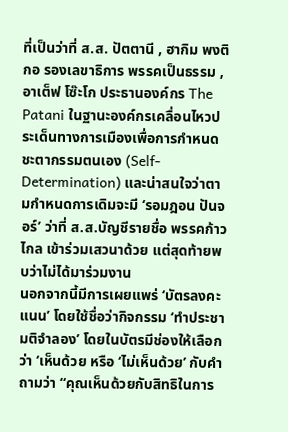ที่เป็นว่าที่ ส.ส. ปัตตานี , ฮากิม พงติกอ รองเลขาธิการ พรรคเป็นธรรม , อาเต็ฟ โซ๊ะโก ประธานองค์กร The Patani ในฐานะองค์กรเคลื่อนไหวประเด็นทางการเมืองเพื่อการกำหนดชะตากรรมตนเอง (Self-Determination) และน่าสนใจว่าตามกำหนดการเดิมจะมี ‘รอมฎอน ปันจอร์’ ว่าที่ ส.ส.บัญชีรายชื่อ พรรคก้าวไกล เข้าร่วมเสวนาด้วย แต่สุดท้ายพบว่าไม่ได้มาร่วมงาน
นอกจากนี้มีการเผยแพร่ ‘บัตรลงคะแนน’ โดยใช้ชื่อว่ากิจกรรม ‘ทำประชามติจำลอง’ โดยในบัตรมีช่องให้เลือกว่า ‘เห็นด้วย หรือ ‘ไม่เห็นด้วย’ กับคำถามว่า “คุณเห็นด้วยกับสิทธิในการ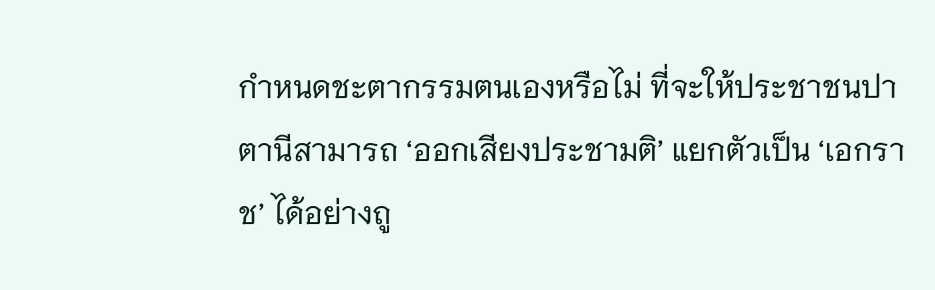กำหนดชะตากรรมตนเองหรือไม่ ที่จะให้ประชาชนปาตานีสามารถ ‘ออกเสียงประชามติ’ แยกตัวเป็น ‘เอกราช’ ได้อย่างถู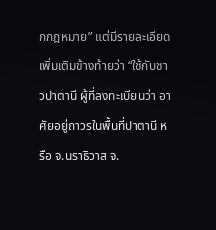กกฎหมาย” แต่มีรายละเอียดเพิ่มเติมข้างท้ายว่า “ใช้กับชาวปาตานี ผู้ที่ลงทะเบียนว่า อาศัยอยู่ถาวรในพื้นที่ปาตานี หรือ จ.นราธิวาส จ.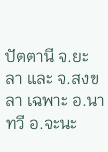ปัตตานี จ.ยะลา และ จ.สงขลา เฉพาะ อ.นาทวี อ.จะนะ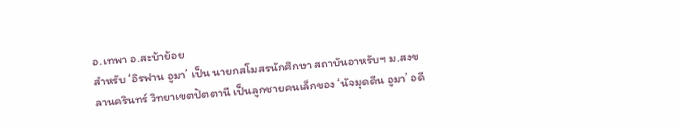อ.เทพา อ.สะบ้าย้อย
สำหรับ ‘อิรฟาน อูมา’ เป็น นายกสโมสรนักศึกษา สถาบันอาหรับฯ ม.สงขลานครินทร์ วิทยาเขตปัตตานี เป็นลูกชายคนเล็กของ ‘นัจมุดดีน อูมา’ อดี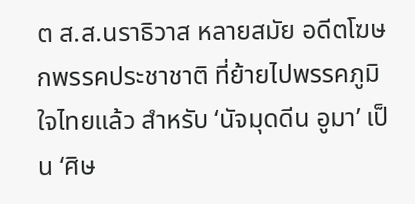ต ส.ส.นราธิวาส หลายสมัย อดีตโฆษกพรรคประชาชาติ ที่ย้ายไปพรรคภูมิใจไทยแล้ว สำหรับ ‘นัจมุดดีน อูมา’ เป็น ‘ศิษ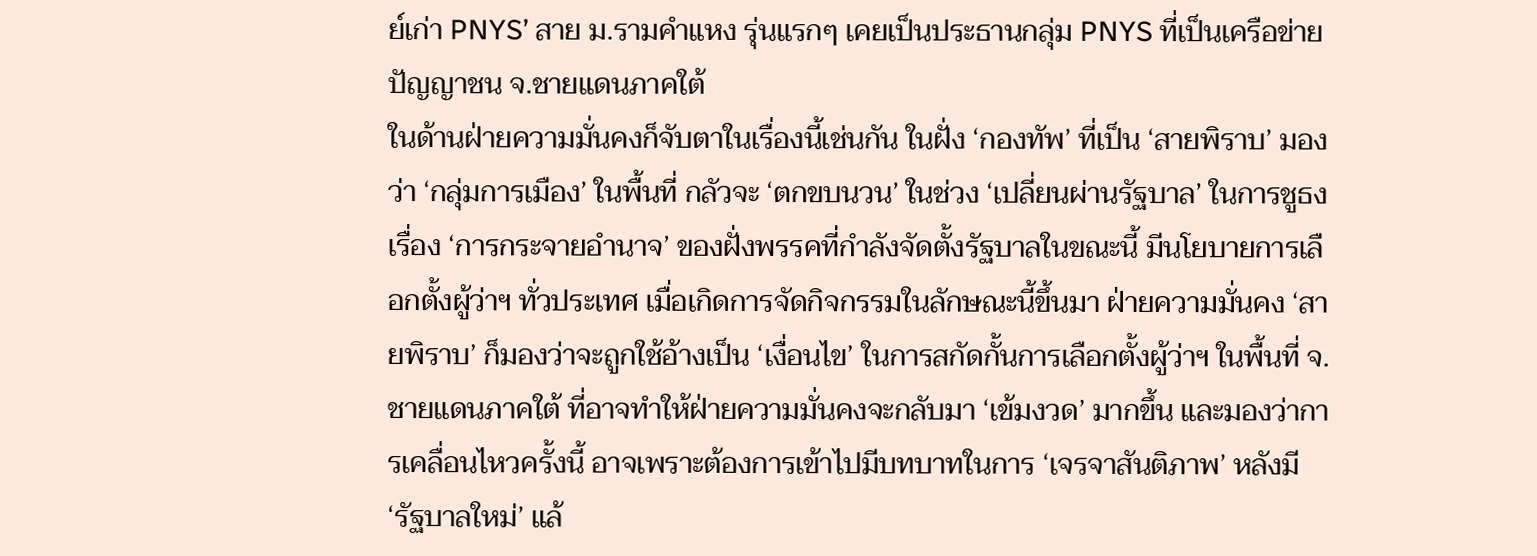ย์เก่า PNYS’ สาย ม.รามคำแหง รุ่นแรกๆ เคยเป็นประธานกลุ่ม PNYS ที่เป็นเครือข่ายปัญญาชน จ.ชายแดนภาคใต้
ในด้านฝ่ายความมั่นคงก็จับตาในเรื่องนี้เช่นกัน ในฝั่ง ‘กองทัพ’ ที่เป็น ‘สายพิราบ’ มองว่า ‘กลุ่มการเมือง’ ในพื้นที่ กลัวจะ ‘ตกขบนวน’ ในช่วง ‘เปลี่ยนผ่านรัฐบาล’ ในการชูธงเรื่อง ‘การกระจายอำนาจ’ ของฝั่งพรรคที่กำลังจัดตั้งรัฐบาลในขณะนี้ มีนโยบายการเลือกตั้งผู้ว่าฯ ทั่วประเทศ เมื่อเกิดการจัดกิจกรรมในลักษณะนี้ขึ้นมา ฝ่ายความมั่นคง ‘สายพิราบ’ ก็มองว่าจะถูกใช้อ้างเป็น ‘เงื่อนไข’ ในการสกัดกั้นการเลือกตั้งผู้ว่าฯ ในพื้นที่ จ.ชายแดนภาคใต้ ที่อาจทำให้ฝ่ายความมั่นคงจะกลับมา ‘เข้มงวด’ มากขึ้น และมองว่าการเคลื่อนไหวครั้งนี้ อาจเพราะต้องการเข้าไปมีบทบาทในการ ‘เจรจาสันติภาพ’ หลังมี ‘รัฐบาลใหม่’ แล้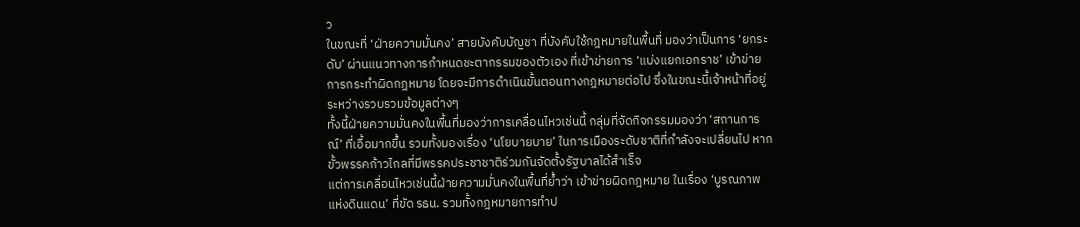ว
ในขณะที่ ‘ฝ่ายความมั่นคง’ สายบังคับบัญชา ที่บังคับใช้กฎหมายในพื้นที่ มองว่าเป็นการ ‘ยกระดับ’ ผ่านแนวทางการกำหนดชะตากรรมของตัวเอง ที่เข้าข่ายการ ‘แบ่งแยกเอกราช’ เข้าข่ายการกระทำผิดกฎหมาย โดยจะมีการดำเนินขั้นตอนทางกฎหมายต่อไป ซึ่งในขณะนี้เจ้าหน้าที่อยู่ระหว่างรวบรวมข้อมูลต่างๆ
ทั้งนี้ฝ่ายความมั่นคงในพื้นที่มองว่าการเคลื่อนไหวเช่นนี้ กลุ่มที่จัดกิจกรรมมองว่า ‘สถานการณ์’ ที่เอื้อมากขึ้น รวมทั้งมองเรื่อง ‘นโยบายบาย’ ในการเมืองระดับชาติที่กำลังจะเปลี่ยนไป หากขั้วพรรคก้าวไกลที่มีพรรคประชาชาติร่วมกันจัดตั้งรัฐบาลได้สำเร็จ
แต่การเคลื่อนไหวเช่นนี้ฝ่ายความมั่นคงในพื้นที่ย้ำว่า เข้าข่ายผิดกฎหมาย ในเรื่อง ‘บูรณภาพแห่งดินแดน’ ที่ขัด รธน. รวมทั้งกฎหมายการทำป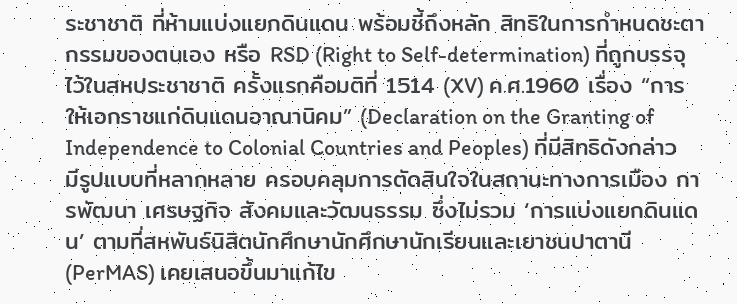ระชาชาติ ที่ห้ามแบ่งแยกดินแดน พร้อมชี้ถึงหลัก สิทธิในการกำหนดชะตากรรมของตนเอง หรือ RSD (Right to Self-determination) ที่ถูกบรรจุไว้ในสหประชาชาติ ครั้งแรกคือมติที่ 1514 (XV) ค.ศ.1960 เรื่อง “การให้เอกราชแก่ดินแดนอาณานิคม” (Declaration on the Granting of Independence to Colonial Countries and Peoples) ที่มีสิทธิดังกล่าวมีรูปแบบที่หลากหลาย ครอบคลุมการตัดสินใจในสถานะทางการเมือง การพัฒนา เศรษฐกิจ สังคมและวัฒนธรรม ซึ่งไม่รวม ‘การแบ่งแยกดินแดน’ ตามที่สหพันธ์นิสิตนักศึกษานักศึกษานักเรียนและเยาชนปาตานี (PerMAS) เคยเสนอขึ้นมาแก้ไข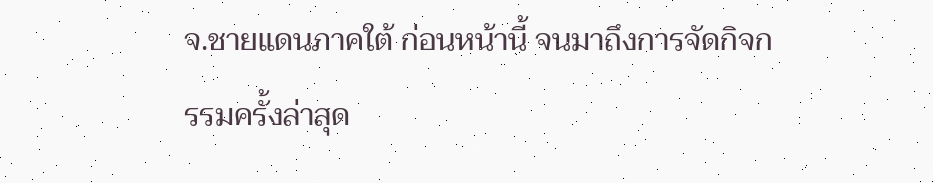จ.ชายแดนภาคใต้ ก่อนหน้านี้ จนมาถึงการจัดกิจกรรมครั้งล่าสุด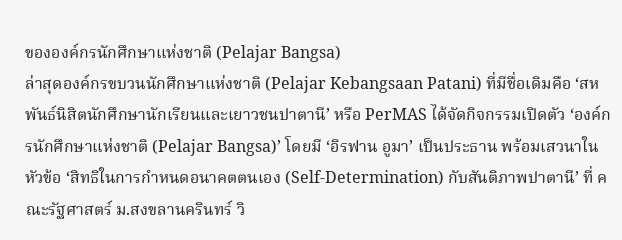ขององค์กรนักศึกษาแห่งชาติ (Pelajar Bangsa)
ล่าสุดองค์กรขบวนนักศึกษาแห่งชาติ (Pelajar Kebangsaan Patani) ที่มีชื่อเดิมคือ ‘สหพันธ์นิสิตนักศึกษานักเรียนและเยาวชนปาตานี’ หรือ PerMAS ได้จัดกิจกรรมเปิดตัว ‘องค์กรนักศึกษาแห่งชาติ (Pelajar Bangsa)’ โดยมี ‘อิรฟาน อูมา’ เป็นประธาน พร้อมเสวนาในหัวข้อ ‘สิทธิในการกำหนดอนาคตตนเอง (Self-Determination) กับสันติภาพปาตานี’ ที่ คณะรัฐศาสตร์ ม.สงขลานครินทร์ วิ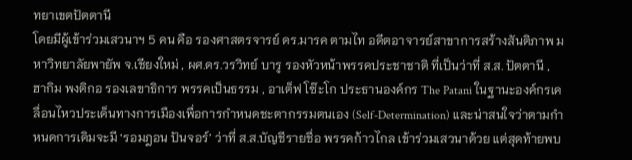ทยาเขตปัตตานี
โดยมีผู้เข้าร่วมเสวนาฯ 5 คน คือ รองศาสตรจารย์ ดร.มารค ตามไท อดีตอาจารย์สาขาการสร้างสันติภาพ มหาวิทยาลัยพายัพ จ.เชียงใหม่ , ผศ.ดร.วรวิทย์ บารู รองหัวหน้าพรรคประชาชาติ ที่เป็นว่าที่ ส.ส. ปัตตานี , ฮากิม พงติกอ รองเลขาธิการ พรรคเป็นธรรม , อาเต็ฟ โซ๊ะโก ประธานองค์กร The Patani ในฐานะองค์กรเคลื่อนไหวประเด็นทางการเมืองเพื่อการกำหนดชะตากรรมตนเอง (Self-Determination) และน่าสนใจว่าตามกำหนดการเดิมจะมี ‘รอมฎอน ปันจอร์’ ว่าที่ ส.ส.บัญชีรายชื่อ พรรคก้าวไกล เข้าร่วมเสวนาด้วย แต่สุดท้ายพบ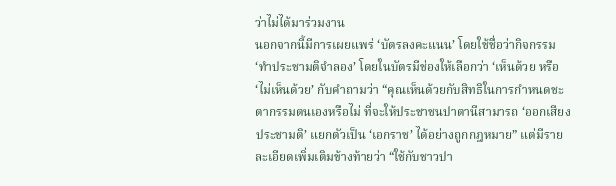ว่าไม่ได้มาร่วมงาน
นอกจากนี้มีการเผยแพร่ ‘บัตรลงคะแนน’ โดยใช้ชื่อว่ากิจกรรม ‘ทำประชามติจำลอง’ โดยในบัตรมีช่องให้เลือกว่า ‘เห็นด้วย หรือ ‘ไม่เห็นด้วย’ กับคำถามว่า “คุณเห็นด้วยกับสิทธิในการกำหนดชะตากรรมตนเองหรือไม่ ที่จะให้ประชาชนปาตานีสามารถ ‘ออกเสียงประชามติ’ แยกตัวเป็น ‘เอกราช’ ได้อย่างถูกกฎหมาย” แต่มีรายละเอียดเพิ่มเติมข้างท้ายว่า “ใช้กับชาวปา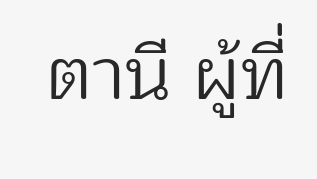ตานี ผู้ที่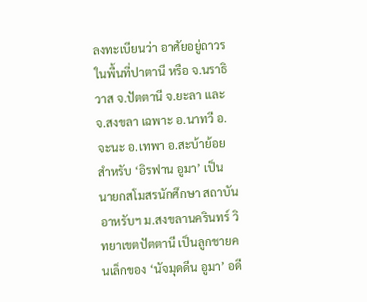ลงทะเบียนว่า อาศัยอยู่ถาวรในพื้นที่ปาตานี หรือ จ.นราธิวาส จ.ปัตตานี จ.ยะลา และ จ.สงขลา เฉพาะ อ.นาทวี อ.จะนะ อ.เทพา อ.สะบ้าย้อย
สำหรับ ‘อิรฟาน อูมา’ เป็น นายกสโมสรนักศึกษา สถาบันอาหรับฯ ม.สงขลานครินทร์ วิทยาเขตปัตตานี เป็นลูกชายคนเล็กของ ‘นัจมุดดีน อูมา’ อดี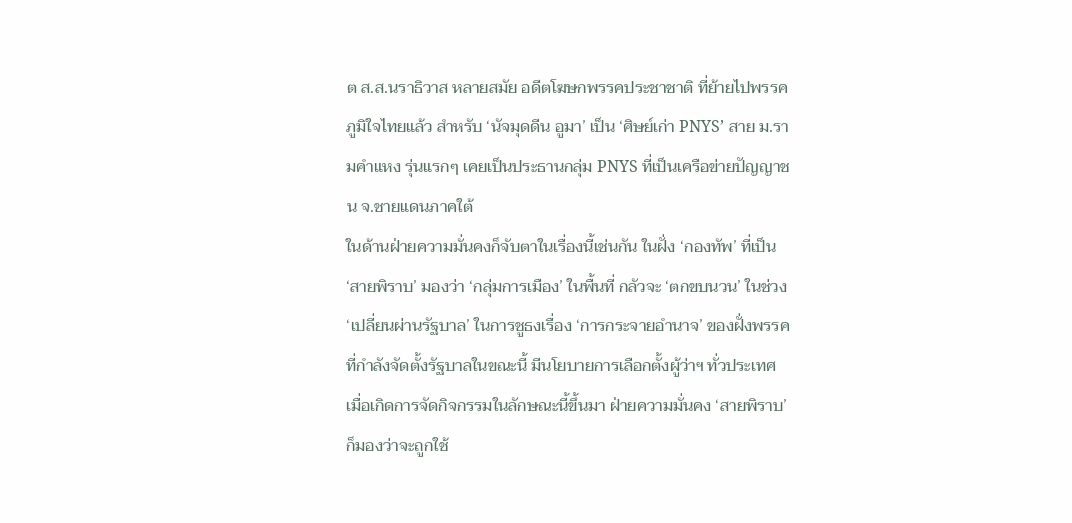ต ส.ส.นราธิวาส หลายสมัย อดีตโฆษกพรรคประชาชาติ ที่ย้ายไปพรรคภูมิใจไทยแล้ว สำหรับ ‘นัจมุดดีน อูมา’ เป็น ‘ศิษย์เก่า PNYS’ สาย ม.รามคำแหง รุ่นแรกๆ เคยเป็นประธานกลุ่ม PNYS ที่เป็นเครือข่ายปัญญาชน จ.ชายแดนภาคใต้
ในด้านฝ่ายความมั่นคงก็จับตาในเรื่องนี้เช่นกัน ในฝั่ง ‘กองทัพ’ ที่เป็น ‘สายพิราบ’ มองว่า ‘กลุ่มการเมือง’ ในพื้นที่ กลัวจะ ‘ตกขบนวน’ ในช่วง ‘เปลี่ยนผ่านรัฐบาล’ ในการชูธงเรื่อง ‘การกระจายอำนาจ’ ของฝั่งพรรคที่กำลังจัดตั้งรัฐบาลในขณะนี้ มีนโยบายการเลือกตั้งผู้ว่าฯ ทั่วประเทศ เมื่อเกิดการจัดกิจกรรมในลักษณะนี้ขึ้นมา ฝ่ายความมั่นคง ‘สายพิราบ’ ก็มองว่าจะถูกใช้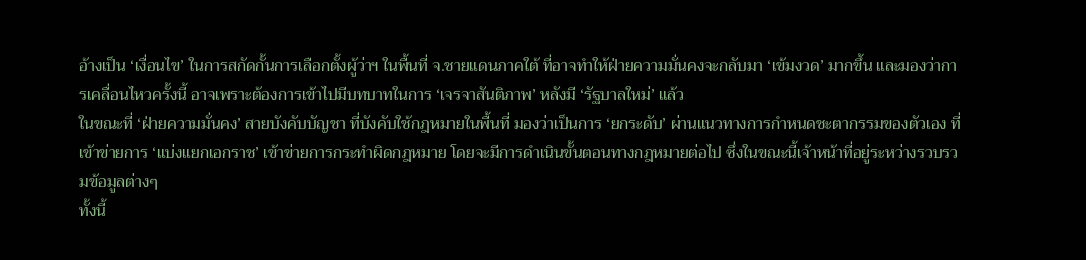อ้างเป็น ‘เงื่อนไข’ ในการสกัดกั้นการเลือกตั้งผู้ว่าฯ ในพื้นที่ จ.ชายแดนภาคใต้ ที่อาจทำให้ฝ่ายความมั่นคงจะกลับมา ‘เข้มงวด’ มากขึ้น และมองว่าการเคลื่อนไหวครั้งนี้ อาจเพราะต้องการเข้าไปมีบทบาทในการ ‘เจรจาสันติภาพ’ หลังมี ‘รัฐบาลใหม่’ แล้ว
ในขณะที่ ‘ฝ่ายความมั่นคง’ สายบังคับบัญชา ที่บังคับใช้กฎหมายในพื้นที่ มองว่าเป็นการ ‘ยกระดับ’ ผ่านแนวทางการกำหนดชะตากรรมของตัวเอง ที่เข้าข่ายการ ‘แบ่งแยกเอกราช’ เข้าข่ายการกระทำผิดกฎหมาย โดยจะมีการดำเนินขั้นตอนทางกฎหมายต่อไป ซึ่งในขณะนี้เจ้าหน้าที่อยู่ระหว่างรวบรวมข้อมูลต่างๆ
ทั้งนี้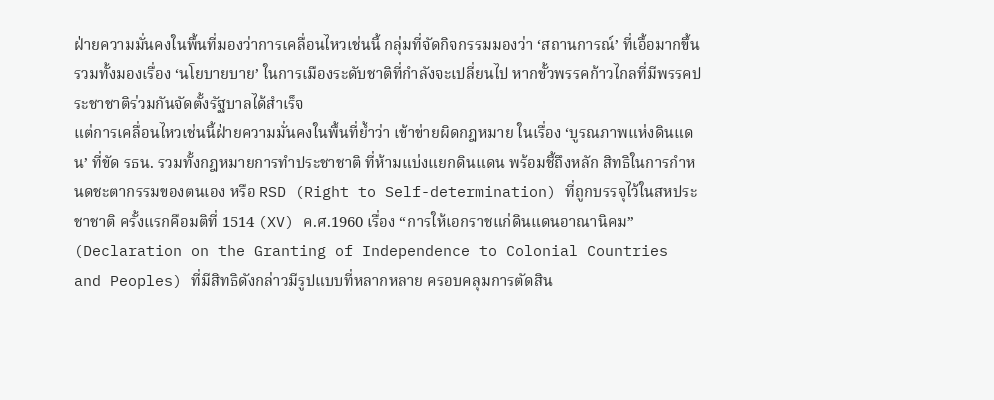ฝ่ายความมั่นคงในพื้นที่มองว่าการเคลื่อนไหวเช่นนี้ กลุ่มที่จัดกิจกรรมมองว่า ‘สถานการณ์’ ที่เอื้อมากขึ้น รวมทั้งมองเรื่อง ‘นโยบายบาย’ ในการเมืองระดับชาติที่กำลังจะเปลี่ยนไป หากขั้วพรรคก้าวไกลที่มีพรรคประชาชาติร่วมกันจัดตั้งรัฐบาลได้สำเร็จ
แต่การเคลื่อนไหวเช่นนี้ฝ่ายความมั่นคงในพื้นที่ย้ำว่า เข้าข่ายผิดกฎหมาย ในเรื่อง ‘บูรณภาพแห่งดินแดน’ ที่ขัด รธน. รวมทั้งกฎหมายการทำประชาชาติ ที่ห้ามแบ่งแยกดินแดน พร้อมชี้ถึงหลัก สิทธิในการกำหนดชะตากรรมของตนเอง หรือ RSD (Right to Self-determination) ที่ถูกบรรจุไว้ในสหประชาชาติ ครั้งแรกคือมติที่ 1514 (XV) ค.ศ.1960 เรื่อง “การให้เอกราชแก่ดินแดนอาณานิคม” (Declaration on the Granting of Independence to Colonial Countries and Peoples) ที่มีสิทธิดังกล่าวมีรูปแบบที่หลากหลาย ครอบคลุมการตัดสิน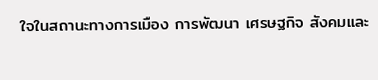ใจในสถานะทางการเมือง การพัฒนา เศรษฐกิจ สังคมและ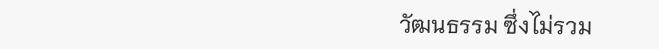วัฒนธรรม ซึ่งไม่รวม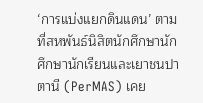‘การแบ่งแยกดินแดน’ ตามที่สหพันธ์นิสิตนักศึกษานักศึกษานักเรียนและเยาชนปาตานี (PerMAS) เคย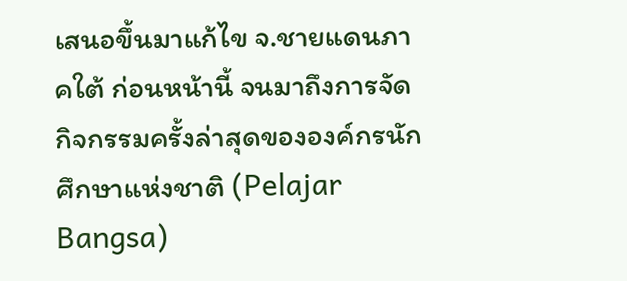เสนอขึ้นมาแก้ไข จ.ชายแดนภาคใต้ ก่อนหน้านี้ จนมาถึงการจัดกิจกรรมครั้งล่าสุดขององค์กรนักศึกษาแห่งชาติ (Pelajar Bangsa)